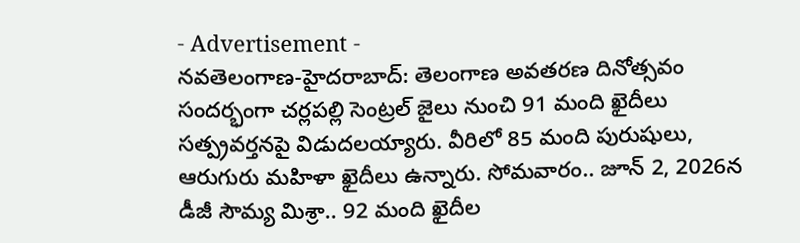- Advertisement -
నవతెలంగాణ-హైదరాబాద్: తెలంగాణ అవతరణ దినోత్సవం సందర్భంగా చర్లపల్లి సెంట్రల్ జైలు నుంచి 91 మంది ఖైదీలు సత్ప్రవర్తనపై విడుదలయ్యారు. వీరిలో 85 మంది పురుషులు, ఆరుగురు మహిళా ఖైదీలు ఉన్నారు. సోమవారం.. జూన్ 2, 2026న డీజీ సౌమ్య మిశ్రా.. 92 మంది ఖైదీల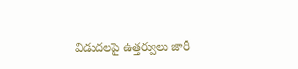విడుదలపై ఉత్తర్వులు జారీ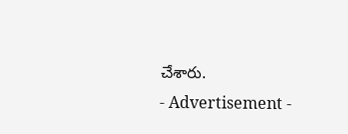చేశారు.
- Advertisement -